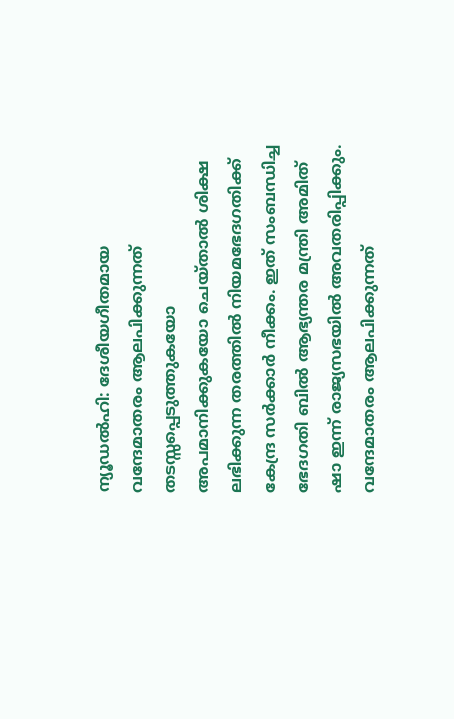ന്യൂഡൽഹി: ദേശീയഗീതമായ വന്ദേമാതരം ആലപിക്കുന്നത് തടസ്സപ്പെടുത്തുകയോ അപമാനിക്കുകയോ ചെയ്താൽ ശിക്ഷ ലഭിക്കുന്ന തരത്തിൽ നിയമഭേദഗതിക്ക് കേന്ദ്ര സർക്കാർ നീക്കം. ഇത് സംബന്ധിച്ച ഭേദഗതി ബിൽ ആഭ്യന്തര മന്ത്രി അമിത് ഷാ ഇന്ന് രാജ്യസഭയിൽ അവതരിപ്പിക്കും. വന്ദേമാതരം ആലപിക്കുന്നത്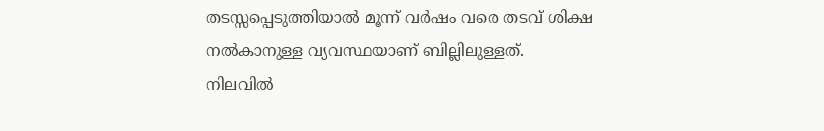തടസ്സപ്പെടുത്തിയാൽ മൂന്ന് വർഷം വരെ തടവ് ശിക്ഷ നൽകാനുള്ള വ്യവസ്ഥയാണ് ബില്ലിലുള്ളത്.
നിലവിൽ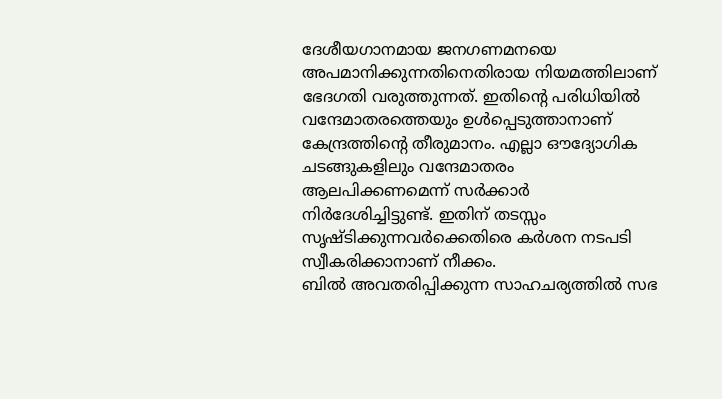ദേശീയഗാനമായ ജനഗണമനയെ അപമാനിക്കുന്നതിനെതിരായ നിയമത്തിലാണ് ഭേദഗതി വരുത്തുന്നത്. ഇതിന്റെ പരിധിയിൽ വന്ദേമാതരത്തെയും ഉൾപ്പെടുത്താനാണ് കേന്ദ്രത്തിന്റെ തീരുമാനം. എല്ലാ ഔദ്യോഗിക ചടങ്ങുകളിലും വന്ദേമാതരം ആലപിക്കണമെന്ന് സർക്കാർ നിർദേശിച്ചിട്ടുണ്ട്. ഇതിന് തടസ്സം സൃഷ്ടിക്കുന്നവർക്കെതിരെ കർശന നടപടി സ്വീകരിക്കാനാണ് നീക്കം.
ബിൽ അവതരിപ്പിക്കുന്ന സാഹചര്യത്തിൽ സഭ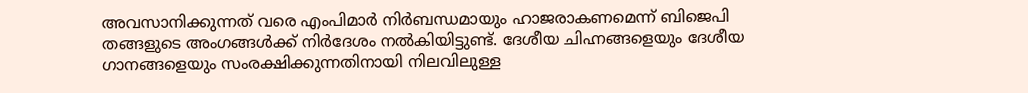അവസാനിക്കുന്നത് വരെ എംപിമാർ നിർബന്ധമായും ഹാജരാകണമെന്ന് ബിജെപി തങ്ങളുടെ അംഗങ്ങൾക്ക് നിർദേശം നൽകിയിട്ടുണ്ട്. ദേശീയ ചിഹ്നങ്ങളെയും ദേശീയ ഗാനങ്ങളെയും സംരക്ഷിക്കുന്നതിനായി നിലവിലുള്ള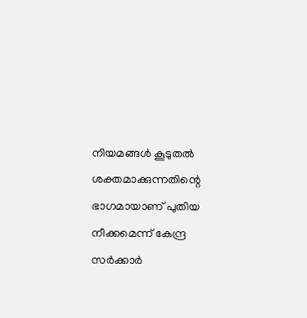നിയമങ്ങൾ കൂടുതൽ ശക്തമാക്കുന്നതിന്റെ ഭാഗമായാണ് പുതിയ നീക്കമെന്ന് കേന്ദ്ര സർക്കാർ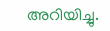അറിയിച്ചു.